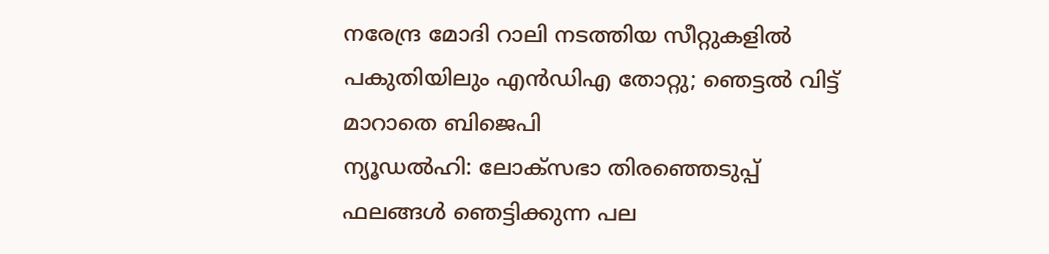നരേന്ദ്ര മോദി റാലി നടത്തിയ സീറ്റുകളിൽ പകുതിയിലും എൻഡിഎ തോറ്റു; ഞെട്ടൽ വിട്ട് മാറാതെ ബിജെപി
ന്യൂഡൽഹി: ലോക്സഭാ തിരഞ്ഞെടുപ്പ് ഫലങ്ങൾ ഞെട്ടിക്കുന്ന പല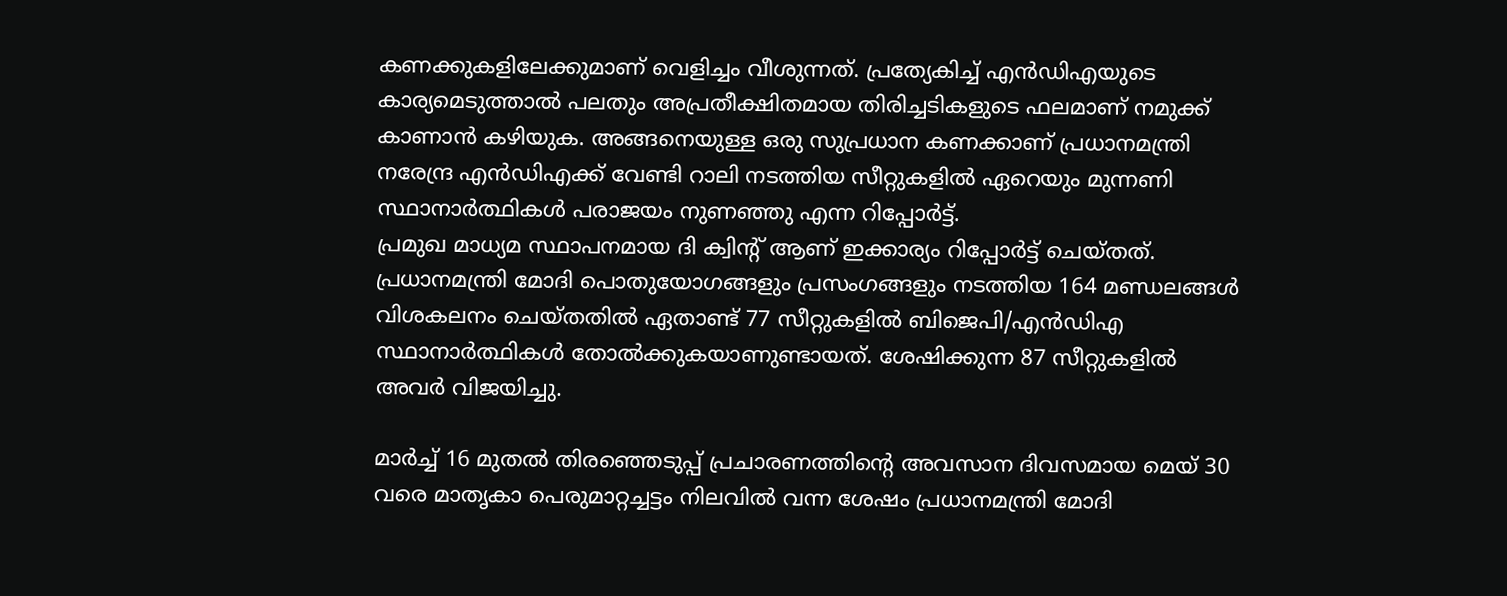കണക്കുകളിലേക്കുമാണ് വെളിച്ചം വീശുന്നത്. പ്രത്യേകിച്ച് എൻഡിഎയുടെ കാര്യമെടുത്താൽ പലതും അപ്രതീക്ഷിതമായ തിരിച്ചടികളുടെ ഫലമാണ് നമുക്ക് കാണാൻ കഴിയുക. അങ്ങനെയുള്ള ഒരു സുപ്രധാന കണക്കാണ് പ്രധാനമന്ത്രി നരേന്ദ്ര എൻഡിഎക്ക് വേണ്ടി റാലി നടത്തിയ സീറ്റുകളിൽ ഏറെയും മുന്നണി സ്ഥാനാർത്ഥികൾ പരാജയം നുണഞ്ഞു എന്ന റിപ്പോർട്ട്.
പ്രമുഖ മാധ്യമ സ്ഥാപനമായ ദി ക്വിന്റ് ആണ് ഇക്കാര്യം റിപ്പോർട്ട് ചെയ്തത്. പ്രധാനമന്ത്രി മോദി പൊതുയോഗങ്ങളും പ്രസംഗങ്ങളും നടത്തിയ 164 മണ്ഡലങ്ങൾ വിശകലനം ചെയ്തതിൽ ഏതാണ്ട് 77 സീറ്റുകളിൽ ബിജെപി/എൻഡിഎ സ്ഥാനാർത്ഥികൾ തോൽക്കുകയാണുണ്ടായത്. ശേഷിക്കുന്ന 87 സീറ്റുകളിൽ അവർ വിജയിച്ചു.

മാർച്ച് 16 മുതൽ തിരഞ്ഞെടുപ്പ് പ്രചാരണത്തിന്റെ അവസാന ദിവസമായ മെയ് 30 വരെ മാതൃകാ പെരുമാറ്റച്ചട്ടം നിലവിൽ വന്ന ശേഷം പ്രധാനമന്ത്രി മോദി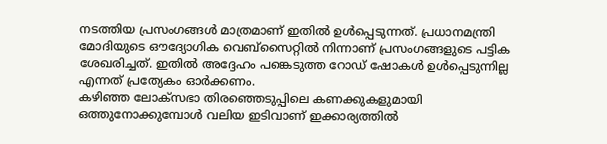നടത്തിയ പ്രസംഗങ്ങൾ മാത്രമാണ് ഇതിൽ ഉൾപ്പെടുന്നത്. പ്രധാനമന്ത്രി മോദിയുടെ ഔദ്യോഗിക വെബ്സൈറ്റിൽ നിന്നാണ് പ്രസംഗങ്ങളുടെ പട്ടിക ശേഖരിച്ചത്. ഇതിൽ അദ്ദേഹം പങ്കെടുത്ത റോഡ് ഷോകൾ ഉൾപ്പെടുന്നില്ല എന്നത് പ്രത്യേകം ഓർക്കണം.
കഴിഞ്ഞ ലോക്സഭാ തിരഞ്ഞെടുപ്പിലെ കണക്കുകളുമായി ഒത്തുനോക്കുമ്പോൾ വലിയ ഇടിവാണ് ഇക്കാര്യത്തിൽ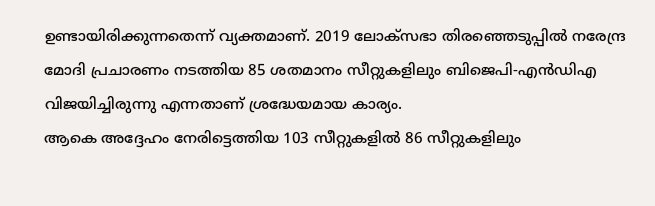ഉണ്ടായിരിക്കുന്നതെന്ന് വ്യക്തമാണ്. 2019 ലോക്സഭാ തിരഞ്ഞെടുപ്പിൽ നരേന്ദ്ര മോദി പ്രചാരണം നടത്തിയ 85 ശതമാനം സീറ്റുകളിലും ബിജെപി-എൻഡിഎ വിജയിച്ചിരുന്നു എന്നതാണ് ശ്രദ്ധേയമായ കാര്യം.
ആകെ അദ്ദേഹം നേരിട്ടെത്തിയ 103 സീറ്റുകളിൽ 86 സീറ്റുകളിലും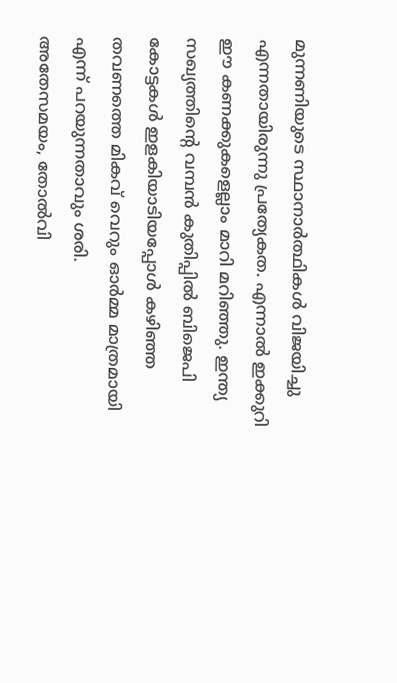മുന്നണിയുടെ സ്ഥാനാർത്ഥികൾ വിജയിച്ചു എന്നതായിരുന്നു പ്രത്യേകത. എന്നാൽ ഇക്കുറി ഈ കണക്കുകളെല്ലാം മാറി മറിഞ്ഞു. ഇന്ത്യ സഖ്യത്തിന്റെ വമ്പൻ കുതിപ്പിൽ ബിജെപി കോട്ടകൾ ഇളകിയാടിയപ്പോൾ കഴിഞ്ഞ തവണത്തെ മികവ് വെറും ഓർമ്മ മാത്രമായി എന്ന് പറയുന്നതാവും ശരി.
അതേസമയം, തോൽവി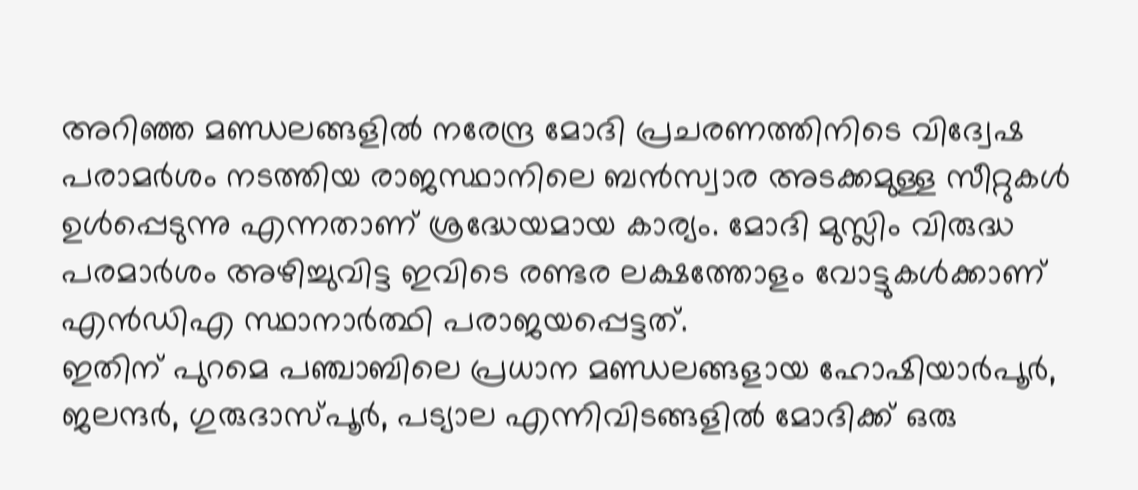അറിഞ്ഞ മണ്ഡലങ്ങളിൽ നരേന്ദ്ര മോദി പ്രചരണത്തിനിടെ വിദ്വേഷ പരാമർശം നടത്തിയ രാജസ്ഥാനിലെ ബൻസ്വാര അടക്കമുള്ള സീറ്റുകൾ ഉൾപ്പെടുന്നു എന്നതാണ് ശ്രദ്ധേയമായ കാര്യം. മോദി മുസ്ലിം വിരുദ്ധ പരമാർശം അഴിച്ചുവിട്ട ഇവിടെ രണ്ടര ലക്ഷത്തോളം വോട്ടുകൾക്കാണ് എൻഡിഎ സ്ഥാനാർത്ഥി പരാജയപ്പെട്ടത്.
ഇതിന് പുറമെ പഞ്ചാബിലെ പ്രധാന മണ്ഡലങ്ങളായ ഹോഷിയാർപൂർ, ജലന്ദർ, ഗുരുദാസ്പൂർ, പട്യാല എന്നിവിടങ്ങളിൽ മോദിക്ക് ഒരു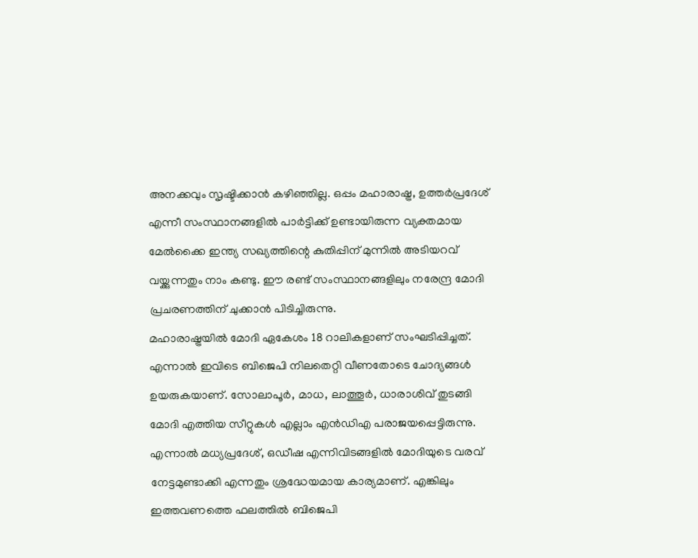അനക്കവും സൃഷ്ടിക്കാൻ കഴിഞ്ഞില്ല. ഒപ്പം മഹാരാഷ്ട്ര, ഉത്തർപ്രദേശ് എന്നീ സംസ്ഥാനങ്ങളിൽ പാർട്ടിക്ക് ഉണ്ടായിരുന്ന വ്യക്തമായ മേൽക്കൈ ഇന്ത്യ സഖ്യത്തിന്റെ കുതിപ്പിന് മുന്നിൽ അടിയറവ് വയ്ക്കുന്നതും നാം കണ്ടു. ഈ രണ്ട് സംസ്ഥാനങ്ങളിലും നരേന്ദ്ര മോദി പ്രചരണത്തിന് ചുക്കാൻ പിടിച്ചിരുന്നു.
മഹാരാഷ്ട്രയിൽ മോദി ഏകേശം 18 റാലികളാണ് സംഘടിപ്പിച്ചത്. എന്നാൽ ഇവിടെ ബിജെപി നിലതെറ്റി വീണതോടെ ചോദ്യങ്ങൾ ഉയരുകയാണ്. സോലാപൂർ, മാധ, ലാത്തൂർ, ധാരാശിവ് തുടങ്ങി മോദി എത്തിയ സീറ്റുകൾ എല്ലാം എൻഡിഎ പരാജയപ്പെട്ടിരുന്നു. എന്നാൽ മധ്യപ്രദേശ്, ഒഡീഷ എന്നിവിടങ്ങളിൽ മോദിയുടെ വരവ് നേട്ടമുണ്ടാക്കി എന്നതും ശ്രദ്ധേയമായ കാര്യമാണ്. എങ്കിലും ഇത്തവണത്തെ ഫലത്തിൽ ബിജെപി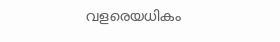വളരെയധികം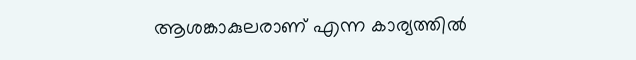ആശങ്കാകുലരാണ് എന്ന കാര്യത്തിൽ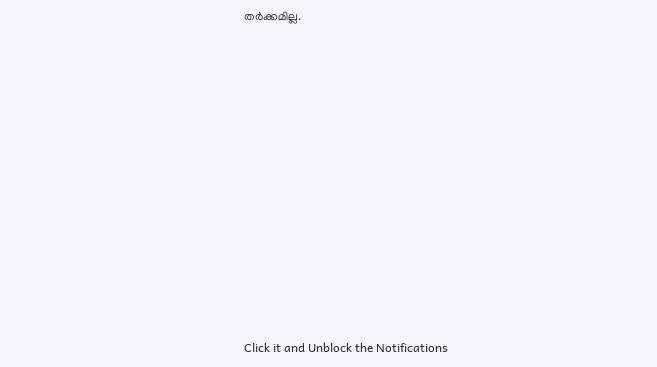തർക്കമില്ല.












Click it and Unblock the Notifications